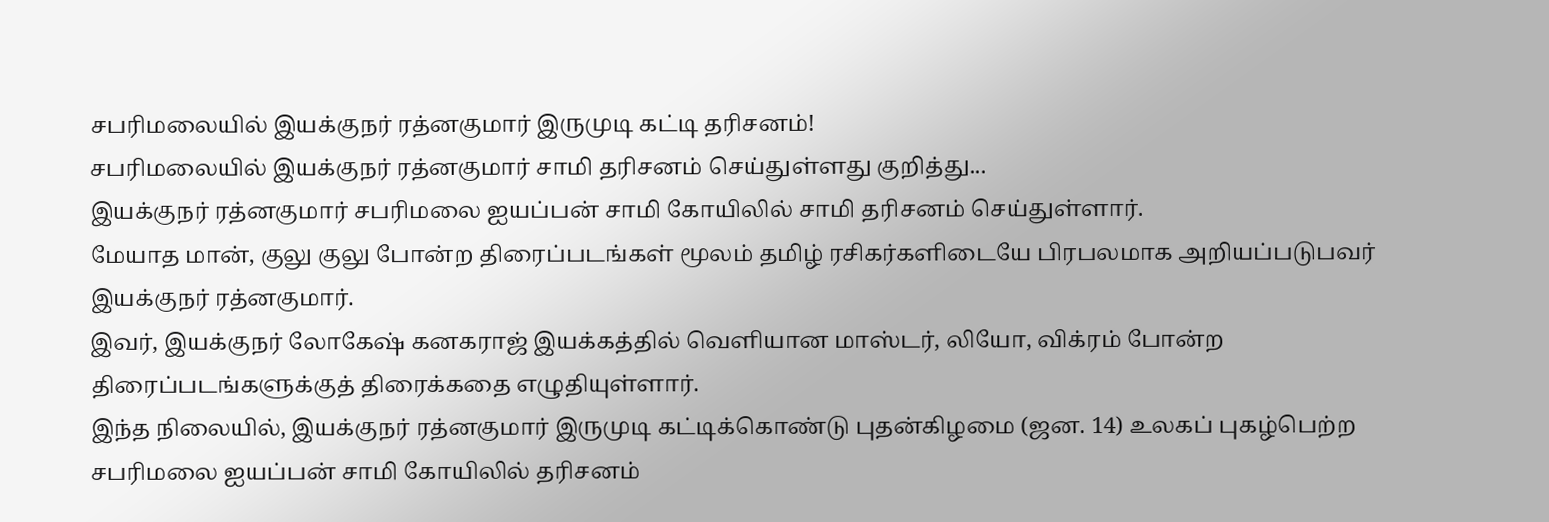சபரிமலையில் இயக்குநர் ரத்னகுமார் இருமுடி கட்டி தரிசனம்!
சபரிமலையில் இயக்குநர் ரத்னகுமார் சாமி தரிசனம் செய்துள்ளது குறித்து...
இயக்குநர் ரத்னகுமார் சபரிமலை ஐயப்பன் சாமி கோயிலில் சாமி தரிசனம் செய்துள்ளார்.
மேயாத மான், குலு குலு போன்ற திரைப்படங்கள் மூலம் தமிழ் ரசிகர்களிடையே பிரபலமாக அறியப்படுபவர் இயக்குநர் ரத்னகுமார்.
இவர், இயக்குநர் லோகேஷ் கனகராஜ் இயக்கத்தில் வெளியான மாஸ்டர், லியோ, விக்ரம் போன்ற திரைப்படங்களுக்குத் திரைக்கதை எழுதியுள்ளார்.
இந்த நிலையில், இயக்குநர் ரத்னகுமார் இருமுடி கட்டிக்கொண்டு புதன்கிழமை (ஜன. 14) உலகப் புகழ்பெற்ற சபரிமலை ஐயப்பன் சாமி கோயிலில் தரிசனம்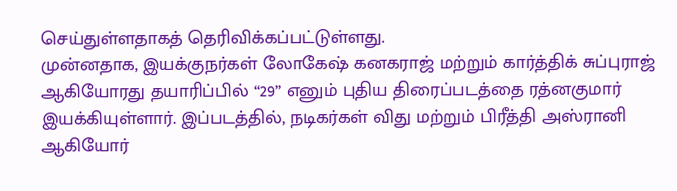செய்துள்ளதாகத் தெரிவிக்கப்பட்டுள்ளது.
முன்னதாக, இயக்குநர்கள் லோகேஷ் கனகராஜ் மற்றும் கார்த்திக் சுப்புராஜ் ஆகியோரது தயாரிப்பில் “29” எனும் புதிய திரைப்படத்தை ரத்னகுமார் இயக்கியுள்ளார். இப்படத்தில், நடிகர்கள் விது மற்றும் பிரீத்தி அஸ்ரானி ஆகியோர்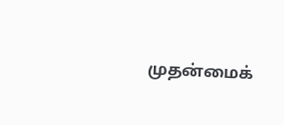முதன்மைக்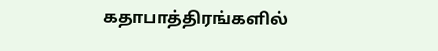கதாபாத்திரங்களில்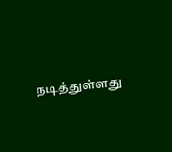நடித்துள்ளது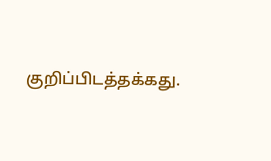குறிப்பிடத்தக்கது.